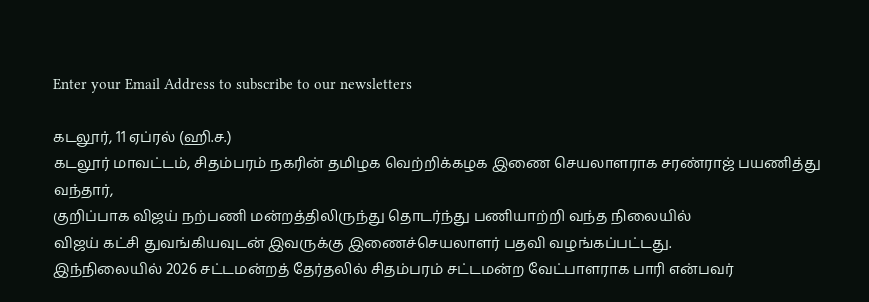Enter your Email Address to subscribe to our newsletters

கடலூர், 11 ஏப்ரல் (ஹி.ச.)
கடலூர் மாவட்டம், சிதம்பரம் நகரின் தமிழக வெற்றிக்கழக இணை செயலாளராக சரண்ராஜ் பயணித்து வந்தார்,
குறிப்பாக விஜய் நற்பணி மன்றத்திலிருந்து தொடர்ந்து பணியாற்றி வந்த நிலையில்
விஜய் கட்சி துவங்கியவுடன் இவருக்கு இணைச்செயலாளர் பதவி வழங்கப்பட்டது.
இந்நிலையில் 2026 சட்டமன்றத் தேர்தலில் சிதம்பரம் சட்டமன்ற வேட்பாளராக பாரி என்பவர்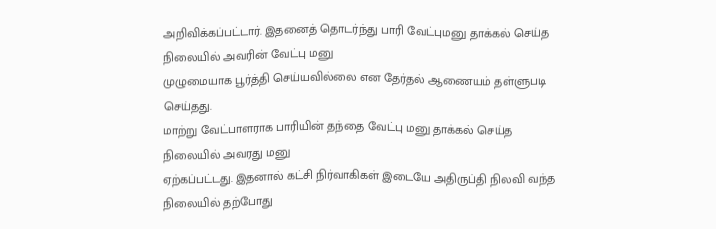அறிவிக்கப்பட்டார். இதனைத் தொடர்ந்து பாரி வேட்புமனு தாக்கல் செய்த நிலையில் அவரின் வேட்பு மனு
முழுமையாக பூர்த்தி செய்யவில்லை என தேர்தல் ஆணையம் தள்ளுபடி செய்தது.
மாற்று வேட்பாளராக பாரியின் தந்தை வேட்பு மனு தாக்கல் செய்த நிலையில் அவரது மனு
ஏற்கப்பட்டது. இதனால் கட்சி நிர்வாகிகள் இடையே அதிருப்தி நிலவி வந்த நிலையில் தற்போது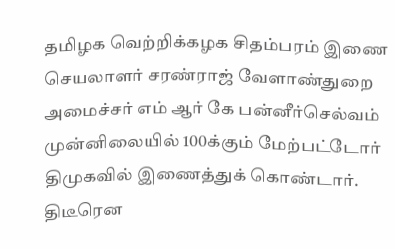தமிழக வெற்றிக்கழக சிதம்பரம் இணை செயலாளர் சரண்ராஜ் வேளாண்துறை அமைச்சர் எம் ஆர் கே பன்னீர்செல்வம் முன்னிலையில் 100க்கும் மேற்பட்டோர் திமுகவில் இணைத்துக் கொண்டார்.
திடீரென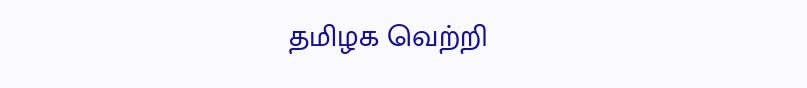தமிழக வெற்றி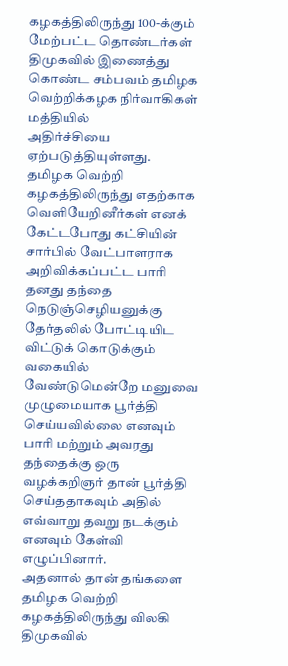கழகத்திலிருந்து 100-க்கும் மேற்பட்ட தொண்டர்கள்
திமுகவில் இணைத்து கொண்ட சம்பவம் தமிழக வெற்றிக்கழக நிர்வாகிகள் மத்தியில்
அதிர்ச்சியை ஏற்படுத்தியுள்ளது.
தமிழக வெற்றி கழகத்திலிருந்து எதற்காக வெளியேறினீர்கள் எனக் கேட்டபோது கட்சியின் சார்பில் வேட்பாளராக அறிவிக்கப்பட்ட பாரி தனது தந்தை நெடுஞ்செழியனுக்கு தேர்தலில் போட்டியிட விட்டுக் கொடுக்கும் வகையில் வேண்டுமென்றே மனுவை முழுமையாக பூர்த்தி செய்யவில்லை எனவும் பாரி மற்றும் அவரது தந்தைக்கு ஒரு
வழக்கறிஞர் தான் பூர்த்தி செய்ததாகவும் அதில் எவ்வாறு தவறு நடக்கும் எனவும் கேள்வி எழுப்பினார்.
அதனால் தான் தங்களை தமிழக வெற்றி கழகத்திலிருந்து விலகி திமுகவில்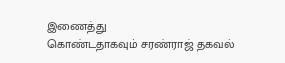இணைத்து
கொண்டதாகவும் சரண்ராஜ் தகவல்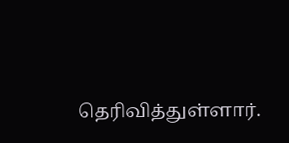தெரிவித்துள்ளார்.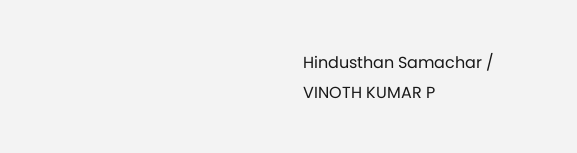Hindusthan Samachar / VINOTH KUMAR P